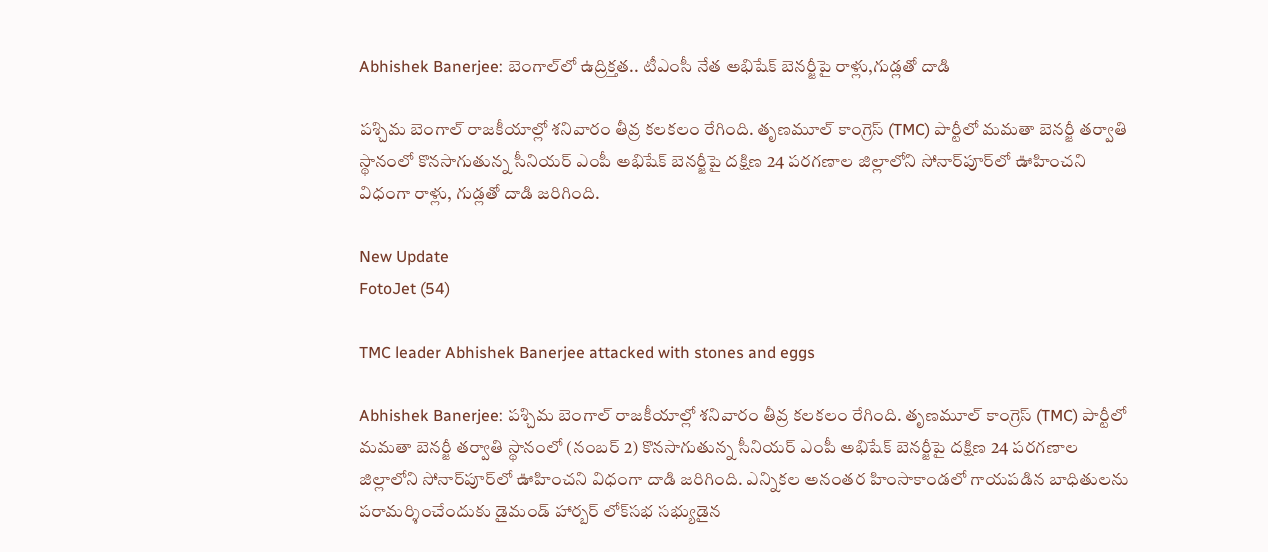Abhishek Banerjee: బెంగాల్‌లో ఉద్రిక్తత.. టీఎంసీ నేత అభిషేక్ బెనర్జీపై రాళ్లు,గుడ్లతో దాడి

పశ్చిమ బెంగాల్ రాజకీయాల్లో శనివారం తీవ్ర కలకలం రేగింది. తృణమూల్ కాంగ్రెస్ (TMC) పార్టీలో మమతా బెనర్జీ తర్వాతి స్థానంలో కొనసాగుతున్న సీనియర్ ఎంపీ అభిషేక్ బెనర్జీపై దక్షిణ 24 పరగణాల జిల్లాలోని సోనార్‌పూర్‌లో ఊహించని విధంగా రాళ్లు, గుడ్లతో దాడి జరిగింది.

New Update
FotoJet (54)

TMC leader Abhishek Banerjee attacked with stones and eggs

Abhishek Banerjee: పశ్చిమ బెంగాల్ రాజకీయాల్లో శనివారం తీవ్ర కలకలం రేగింది. తృణమూల్ కాంగ్రెస్ (TMC) పార్టీలో మమతా బెనర్జీ తర్వాతి స్థానంలో (నంబర్ 2) కొనసాగుతున్న సీనియర్ ఎంపీ అభిషేక్ బెనర్జీపై దక్షిణ 24 పరగణాల జిల్లాలోని సోనార్‌పూర్‌లో ఊహించని విధంగా దాడి జరిగింది. ఎన్నికల అనంతర హింసాకాండలో గాయపడిన బాధితులను పరామర్శించేందుకు డైమండ్ హార్బర్ లోక్‌సభ సభ్యుడైన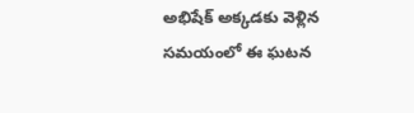అభిషేక్ అక్కడకు వెళ్లిన సమయంలో ఈ ఘటన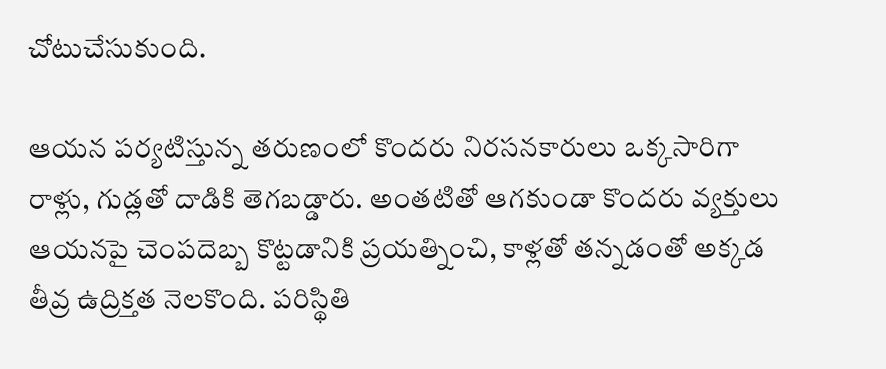చోటుచేసుకుంది.

ఆయన పర్యటిస్తున్న తరుణంలో కొందరు నిరసనకారులు ఒక్కసారిగా రాళ్లు, గుడ్లతో దాడికి తెగబడ్డారు. అంతటితో ఆగకుండా కొందరు వ్యక్తులు ఆయనపై చెంపదెబ్బ కొట్టడానికి ప్రయత్నించి, కాళ్లతో తన్నడంతో అక్కడ తీవ్ర ఉద్రిక్తత నెలకొంది. పరిస్థితి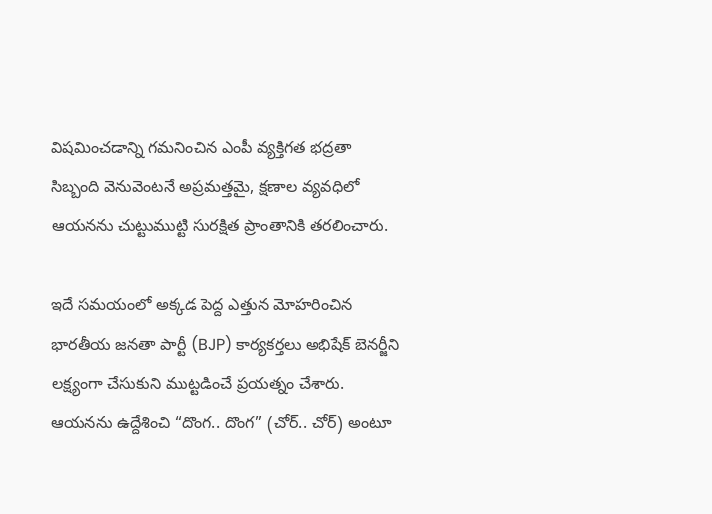విషమించడాన్ని గమనించిన ఎంపీ వ్యక్తిగత భద్రతా సిబ్బంది వెనువెంటనే అప్రమత్తమై, క్షణాల వ్యవధిలో ఆయనను చుట్టుముట్టి సురక్షిత ప్రాంతానికి తరలించారు.

ఇదే సమయంలో అక్కడ పెద్ద ఎత్తున మోహరించిన భారతీయ జనతా పార్టీ (BJP) కార్యకర్తలు అభిషేక్ బెనర్జీని లక్ష్యంగా చేసుకుని ముట్టడించే ప్రయత్నం చేశారు. ఆయనను ఉద్దేశించి “దొంగ.. దొంగ” (చోర్.. చోర్) అంటూ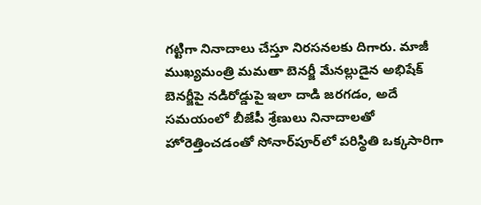గట్టిగా నినాదాలు చేస్తూ నిరసనలకు దిగారు. మాజీ ముఖ్యమంత్రి మమతా బెనర్జీ మేనల్లుడైన అభిషేక్ బెనర్జీపై నడిరోడ్డుపై ఇలా దాడి జరగడం, అదే సమయంలో బీజేపీ శ్రేణులు నినాదాలతో హోరెత్తించడంతో సోనార్‌పూర్‌లో పరిస్థితి ఒక్కసారిగా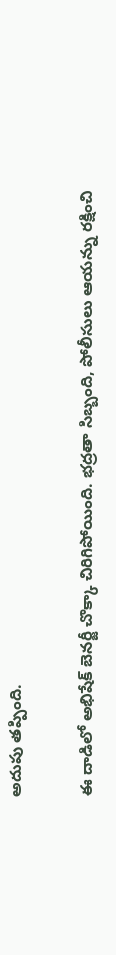అదుపు తప్పింది.

ఈ దాడిలో అభిషేక్ బెనర్జీ చొక్కా చిరిగిపోయింది. భద్రతా సిబ్బంది, పోలీసులు ఆయన్ను రక్షించి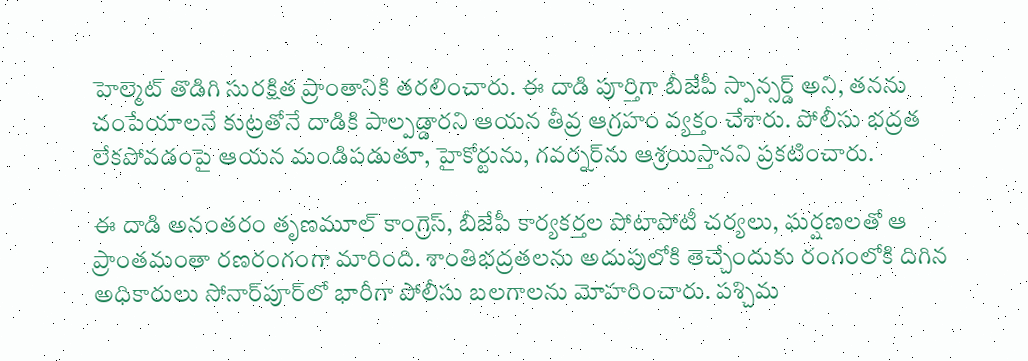హెల్మెట్ తొడిగి సురక్షిత ప్రాంతానికి తరలించారు. ఈ దాడి పూర్తిగా బీజేపీ స్పాన్సర్డ్ అని, తనను చంపేయాలనే కుట్రతోనే దాడికి పాల్పడ్డారని ఆయన తీవ్ర ఆగ్రహం వ్యక్తం చేశారు. పోలీసు భద్రత లేకపోవడంపై ఆయన మండిపడుతూ, హైకోర్టును, గవర్నర్‌ను ఆశ్రయిస్తానని ప్రకటించారు.

ఈ దాడి అనంతరం తృణమూల్ కాంగ్రెస్, బీజేపీ కార్యకర్తల పోటాపోటీ చర్యలు, ఘర్షణలతో ఆ ప్రాంతమంతా రణరంగంగా మారింది. శాంతిభద్రతలను అదుపులోకి తెచ్చేందుకు రంగంలోకి దిగిన అధికారులు సోనార్‌పూర్‌లో భారీగా పోలీసు బలగాలను మోహరించారు. పశ్చిమ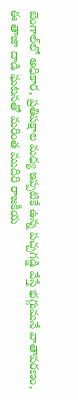బెంగాల్‌లో అధికార, ప్రతిపక్షాల మధ్య ఇప్పటికే ఉన్న పచ్చగడ్డి వేస్తే భగ్గుమనే వాతావరణం, ఈ తాజా దాడి ఘటనతో మరింత ముదిరి రాజకీయ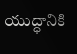యుద్ధానికి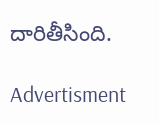దారితీసింది.

Advertisment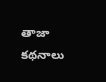తాజా కథనాలు